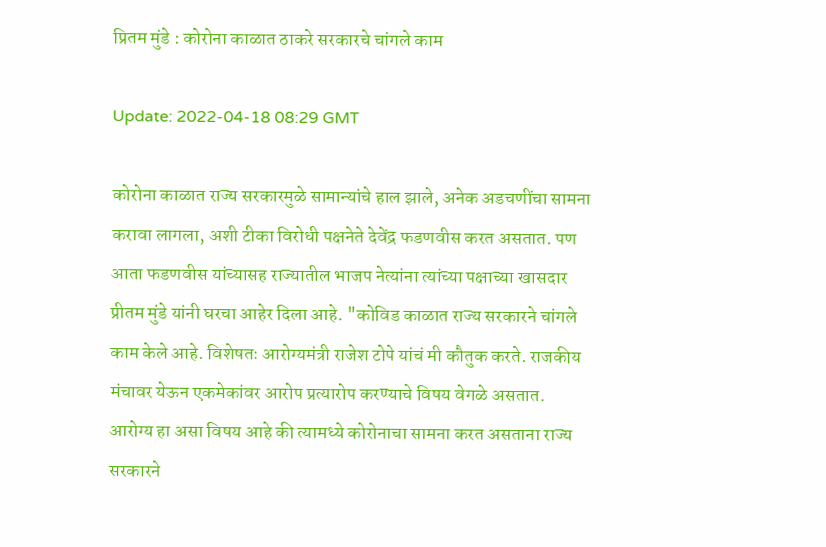प्रितम मुंडे : कोरोना काळात ठाकरे सरकारचे चांगले काम

Update: 2022-04-18 08:29 GMT

कोरोना काळात राज्य सरकारमुळे सामान्यांचे हाल झाले, अनेक अडचणींचा सामना करावा लागला, अशी टीका विरोधी पक्षनेते देवेंद्र फडणवीस करत असतात. पण आता फडणवीस यांच्यासह राज्यातील भाजप नेत्यांना त्यांच्या पक्षाच्या खासदार प्रीतम मुंडे यांनी घरचा आहेर दिला आहे. "कोविड काळात राज्य सरकारने चांगले काम केले आहे. विशेषतः आरोग्यमंत्री राजेश टोपे यांचं मी कौतुक करते. राजकीय मंचावर येऊन एकमेकांवर आरोप प्रत्यारोप करण्याचे विषय वेगळे असतात. आरोग्य हा असा विषय आहे की त्यामध्ये कोरोनाचा सामना करत असताना राज्य सरकारने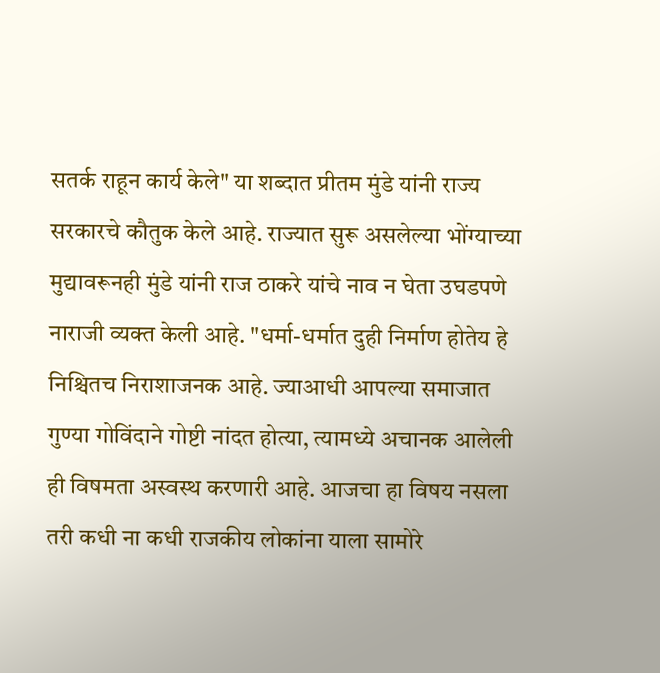सतर्क राहून कार्य केले" या शब्दात प्रीतम मुंडे यांनी राज्य सरकारचे कौतुक केले आहे. राज्यात सुरू असलेल्या भोंग्याच्या मुद्यावरूनही मुंडे यांनी राज ठाकरे यांचे नाव न घेता उघडपणे नाराजी व्यक्त केली आहे. "धर्मा-धर्मात दुही निर्माण होतेय हे निश्चितच निराशाजनक आहे. ज्याआधी आपल्या समाजात गुण्या गोविंदाने गोष्टी नांदत होत्या, त्यामध्ये अचानक आलेली ही विषमता अस्वस्थ करणारी आहे. आजचा हा विषय नसला तरी कधी ना कधी राजकीय लोकांना याला सामोरे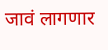जावं लागणार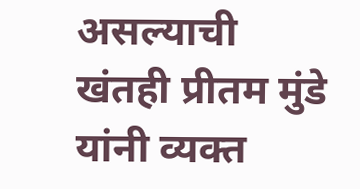असल्याची खंतही प्रीतम मुंडे यांनी व्यक्त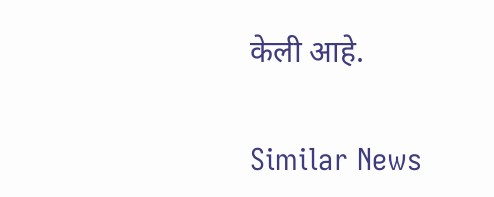केली आहे.

Similar News